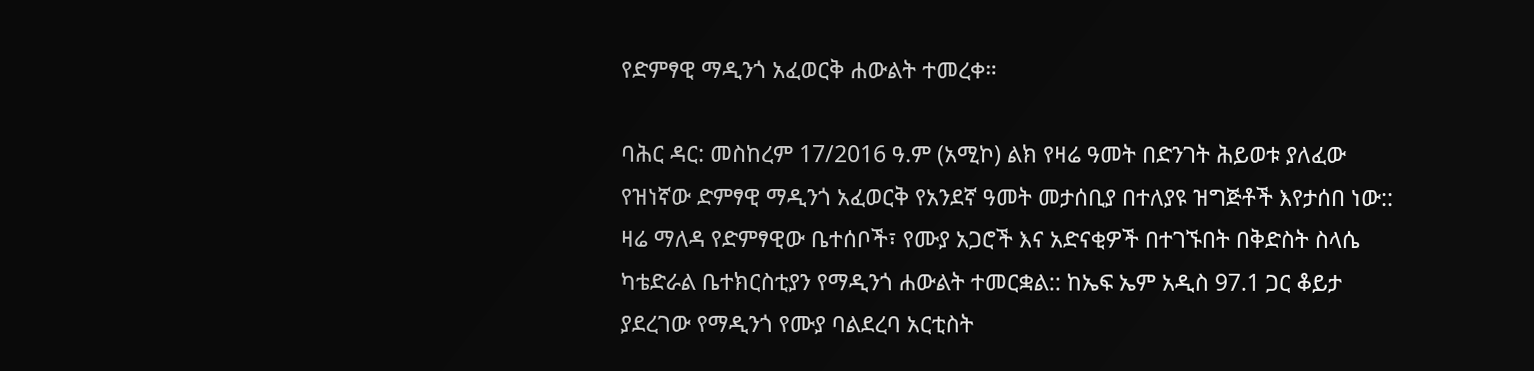የድምፃዊ ማዲንጎ አፈወርቅ ሐውልት ተመረቀ።

ባሕር ዳር: መስከረም 17/2016 ዓ.ም (አሚኮ) ልክ የዛሬ ዓመት በድንገት ሕይወቱ ያለፈው የዝነኛው ድምፃዊ ማዲንጎ አፈወርቅ የአንደኛ ዓመት መታሰቢያ በተለያዩ ዝግጅቶች እየታሰበ ነው:: ዛሬ ማለዳ የድምፃዊው ቤተሰቦች፣ የሙያ አጋሮች እና አድናቂዎች በተገኙበት በቅድስት ስላሴ ካቴድራል ቤተክርስቲያን የማዲንጎ ሐውልት ተመርቋል:: ከኤፍ ኤም አዲስ 97.1 ጋር ቆይታ ያደረገው የማዲንጎ የሙያ ባልደረባ አርቲስት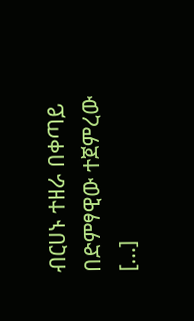ብርሀኑ ተዘራ በቀጣይ በድምፃዊው ተጀምረው […]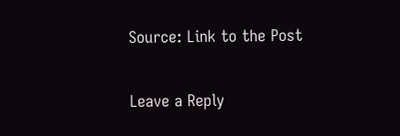Source: Link to the Post

Leave a Reply